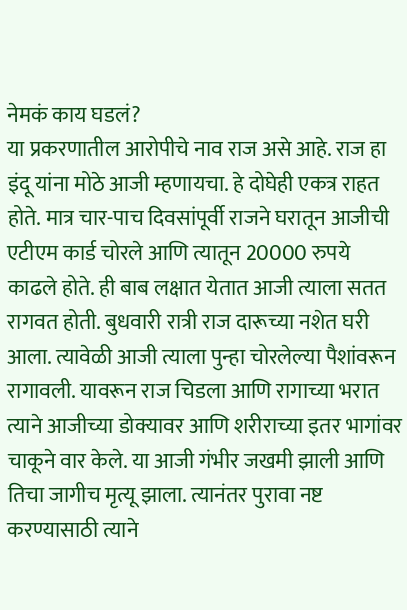नेमकं काय घडलं?
या प्रकरणातील आरोपीचे नाव राज असे आहे. राज हा इंदू यांना मोठे आजी म्हणायचा. हे दोघेही एकत्र राहत होते. मात्र चार-पाच दिवसांपूर्वी राजने घरातून आजीची एटीएम कार्ड चोरले आणि त्यातून 20000 रुपये काढले होते. ही बाब लक्षात येतात आजी त्याला सतत रागवत होती. बुधवारी रात्री राज दारूच्या नशेत घरी आला. त्यावेळी आजी त्याला पुन्हा चोरलेल्या पैशांवरून रागावली. यावरून राज चिडला आणि रागाच्या भरात त्याने आजीच्या डोक्यावर आणि शरीराच्या इतर भागांवर चाकूने वार केले. या आजी गंभीर जखमी झाली आणि तिचा जागीच मृत्यू झाला. त्यानंतर पुरावा नष्ट करण्यासाठी त्याने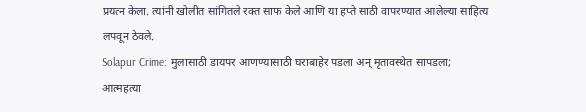प्रयत्न केला. त्यांनी खोलीत सांगितले रक्त साफ केले आणि या हप्ते साठी वापरण्यात आलेल्या साहित्य लपवून ठेवले.
Solapur Crime: मुलासाठी डायपर आणण्यासाठी घराबाहेर पडला अन् मृतावस्थेत सापडला; आत्महत्या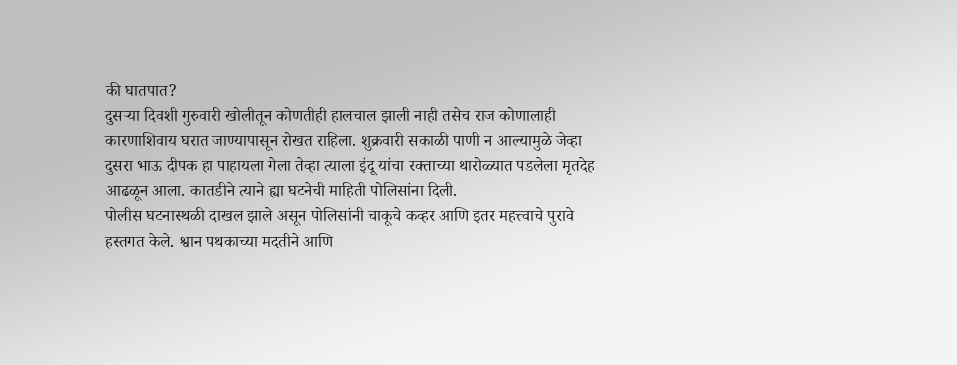की घातपात?
दुसऱ्या दिवशी गुरुवारी खोलीतून कोणतीही हालचाल झाली नाही तसेच राज कोणालाही कारणाशिवाय घरात जाण्यापासून रोखत राहिला. शुक्रवारी सकाळी पाणी न आल्यामुळे जेव्हा दुसरा भाऊ दीपक हा पाहायला गेला तेव्हा त्याला इंदू यांचा रक्ताच्या थारोळ्यात पडलेला मृतदेह आढळून आला. कातडीने त्याने ह्या घटनेची माहिती पोलिसांना दिली.
पोलीस घटनास्थळी दाखल झाले असून पोलिसांनी चाकूचे कव्हर आणि इतर महत्त्वाचे पुरावे हस्तगत केले. श्वान पथकाच्या मदतीने आणि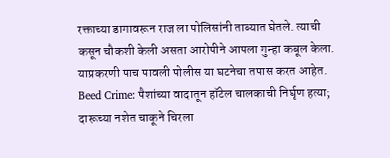रक्ताच्या डागावरून राज ला पोलिसांनी ताब्यात घेतले. त्याची कसून चौकशी केली असता आरोपीने आपला गुन्हा कबूल केला. याप्रकरणी पाच पावली पोलीस या घटनेचा तपास करत आहेत.
Beed Crime: पैशांच्या वादातून हॉटेल चालकाची निर्घृण हत्या; दारूच्या नशेत चाकूने चिरला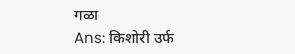गळा
Ans: किशोरी उर्फ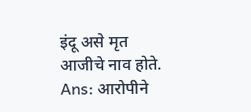इंदू असे मृत आजीचे नाव होते.
Ans: आरोपीने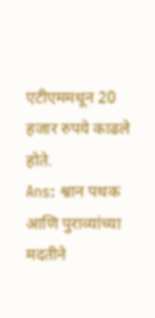एटीएममधून 20 हजार रुपये काढले होते.
Ans: श्वान पथक आणि पुराव्यांच्या मदतीने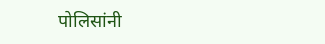पोलिसांनी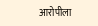आरोपीला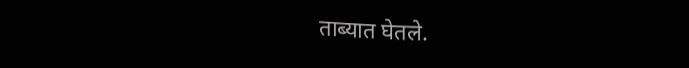ताब्यात घेतले.